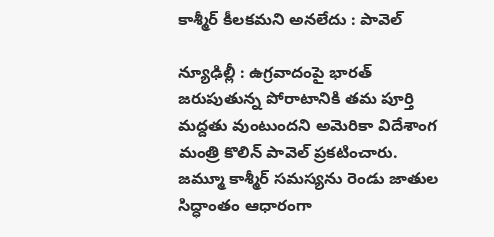కాశ్మీర్‌ కీలకమని అనలేదు : పావెల్‌

న్యూఢిల్లీ : ఉగ్రవాదంపై భారత్‌ జరుపుతున్న పోరాటానికి తమ పూర్తి మద్దతు వుంటుందని అమెరికా విదేశాంగ మంత్రి కొలిన్‌ పావెల్‌ ప్రకటించారు. జమ్మూ కాశ్మీర్‌ సమస్యను రెండు జాతుల సిద్ధాంతం ఆధారంగా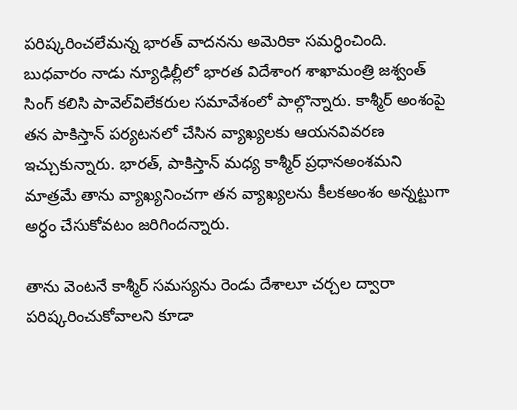పరిష్కరించలేమన్న భారత్‌ వాదనను అమెరికా సమర్ధించింది. బుధవారం నాడు న్యూఢిల్లీలో భారత విదేశాంగ శాఖామంత్రి జశ్వంత్‌ సింగ్‌ కలిసి పావెల్‌విలేకరుల సమావేశంలో పాల్గొన్నారు. కాశ్మీర్‌ అంశంపై తన పాకిస్తాన్‌ పర్యటనలో చేసిన వ్యాఖ్యలకు ఆయనవివరణ ఇచ్చుకున్నారు. భారత్‌, పాకిస్తాన్‌ మధ్య కాశ్మీర్‌ ప్రధానఅంశమని మాత్రమే తాను వ్యాఖ్యనించగా తన వ్యాఖ్యలను కీలకఅంశం అన్నట్టుగా అర్ధం చేసుకోవటం జరిగిందన్నారు.

తాను వెంటనే కాశ్మీర్‌ సమస్యను రెండు దేశాలూ చర్చల ద్వారా పరిష్కరించుకోవాలని కూడా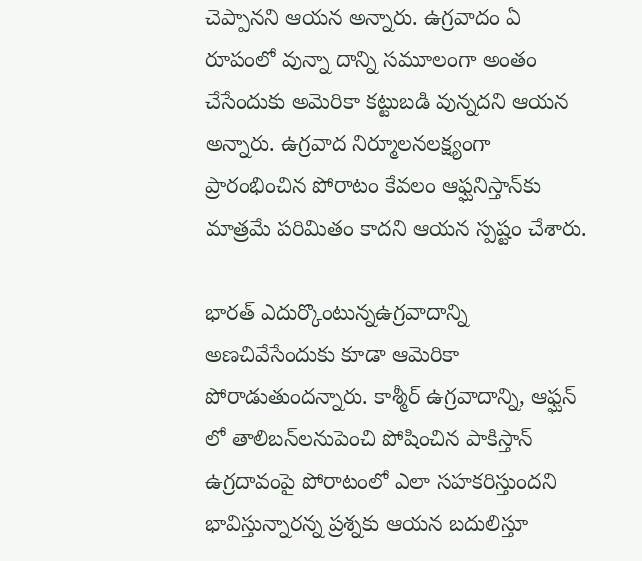చెప్పానని ఆయన అన్నారు. ఉగ్రవాదం ఏ రూపంలో వున్నా దాన్ని సమూలంగా అంతం చేసేందుకు అమెరికా కట్టుబడి వున్నదని ఆయన అన్నారు. ఉగ్రవాద నిర్మూలనలక్ష్యంగా ప్రారంభించిన పోరాటం కేవలం ఆఫ్ఘనిస్తాన్‌కు మాత్రమే పరిమితం కాదని ఆయన స్పష్టం చేశారు.

భారత్‌ ఎదుర్కొంటున్నఉగ్రవాదాన్ని అణచివేసేందుకు కూడా ఆమెరికా పోరాడుతుందన్నారు. కాశ్మీర్‌ ఉగ్రవాదాన్ని, ఆఫ్ఘన్‌ లో తాలిబన్‌లనుపెంచి పోషించిన పాకిస్తాన్‌ ఉగ్రదావంపై పోరాటంలో ఎలా సహకరిస్తుందని భావిస్తున్నారన్న ప్రశ్నకు ఆయన బదులిస్తూ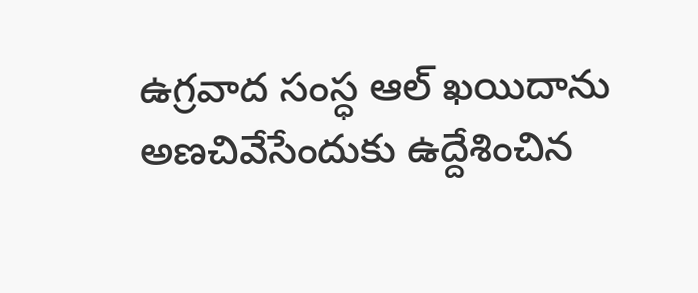ఉగ్రవాద సంస్ధ ఆల్‌ ఖయిదాను అణచివేసేందుకు ఉద్దేశించిన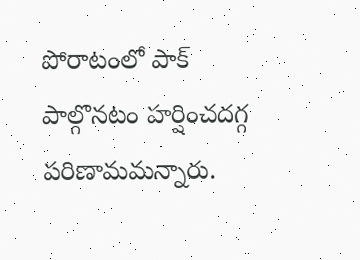పోరాటంలో పాక్‌ పాల్గొనటం హర్షించదగ్గ పరిణామమన్నారు.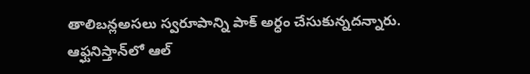తాలిబన్లఅసలు స్వరూపాన్ని పాక్‌ అర్ధం చేసుకున్నదన్నారు. ఆఫ్ఘనిస్తాన్‌లో ఆల్‌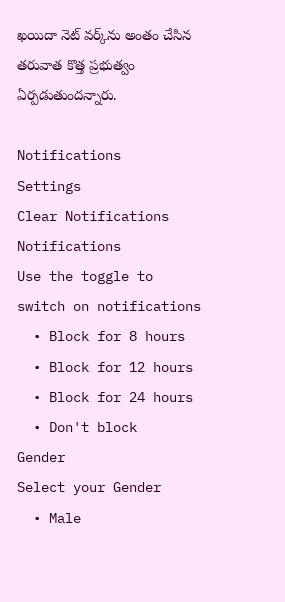ఖయిదా నెట్‌ వర్క్‌ను అంతం చేసిన తరువాత కొత్త ప్రభుత్వం ఏర్పడుతుందన్నారు.

Notifications
Settings
Clear Notifications
Notifications
Use the toggle to switch on notifications
  • Block for 8 hours
  • Block for 12 hours
  • Block for 24 hours
  • Don't block
Gender
Select your Gender
  • Male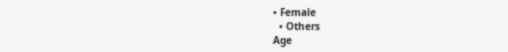• Female
  • Others
Age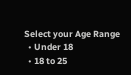Select your Age Range
  • Under 18
  • 18 to 25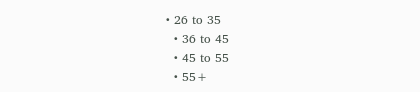• 26 to 35
  • 36 to 45
  • 45 to 55
  • 55+